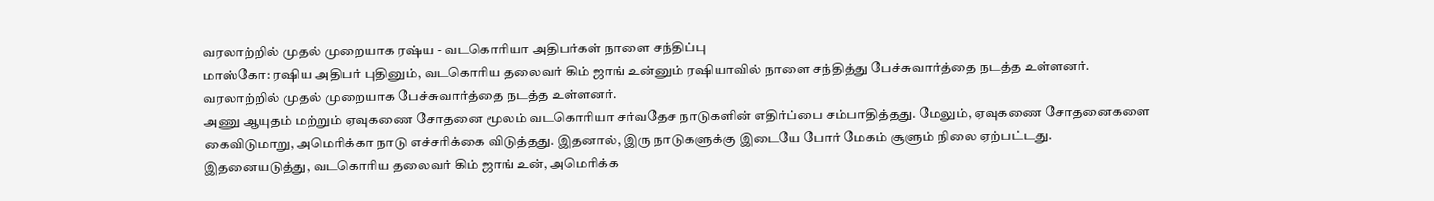வரலாற்றில் முதல் முறையாக ரஷ்ய - வடகொரியா அதிபர்கள் நாளை சந்திப்பு
மாஸ்கோ: ரஷிய அதிபர் புதினும், வடகொரிய தலைவர் கிம் ஜாங் உன்னும் ரஷியாவில் நாளை சந்தித்து பேச்சுவார்த்தை நடத்த உள்ளனர். வரலாற்றில் முதல் முறையாக பேச்சுவார்த்தை நடத்த உள்ளனர்.
அணு ஆயுதம் மற்றும் ஏவுகணை சோதனை மூலம் வடகொரியா சர்வதேச நாடுகளின் எதிர்ப்பை சம்பாதித்தது. மேலும், ஏவுகணை சோதனைகளை கைவிடுமாறு, அமெரிக்கா நாடு எச்சரிக்கை விடுத்தது. இதனால், இரு நாடுகளுக்கு இடையே போர் மேகம் சூளும் நிலை ஏற்பட்டது. இதனையடுத்து, வடகொரிய தலைவர் கிம் ஜாங் உன், அமெரிக்க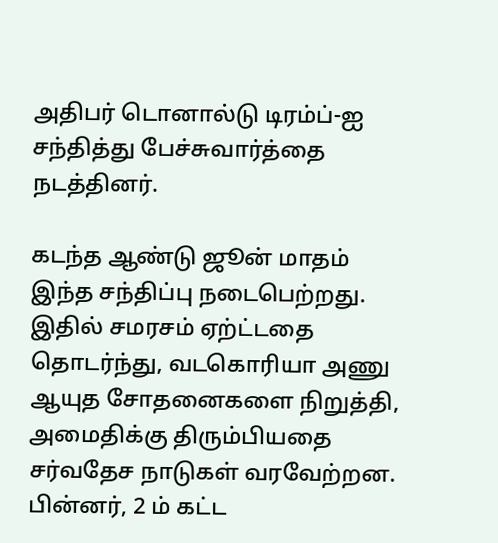அதிபர் டொனால்டு டிரம்ப்-ஐ சந்தித்து பேச்சுவார்த்தை நடத்தினர்.

கடந்த ஆண்டு ஜூன் மாதம் இந்த சந்திப்பு நடைபெற்றது. இதில் சமரசம் ஏற்ட்டதை தொடர்ந்து, வடகொரியா அணு ஆயுத சோதனைகளை நிறுத்தி, அமைதிக்கு திரும்பியதை சர்வதேச நாடுகள் வரவேற்றன.
பின்னர், 2 ம் கட்ட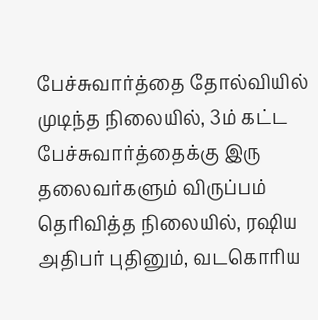பேச்சுவார்த்தை தோல்வியில் முடிந்த நிலையில், 3ம் கட்ட பேச்சுவார்த்தைக்கு இரு தலைவர்களும் விருப்பம் தெரிவித்த நிலையில், ரஷிய அதிபர் புதினும், வடகொரிய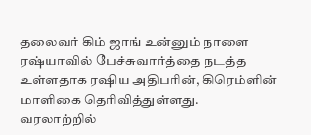தலைவர் கிம் ஜாங் உன்னும் நாளை ரஷ்யாவில் பேச்சுவார்த்தை நடத்த உள்ளதாக ரஷிய அதிபரின், கிரெம்ளின் மாளிகை தெரிவித்துள்ளது.
வரலாற்றில்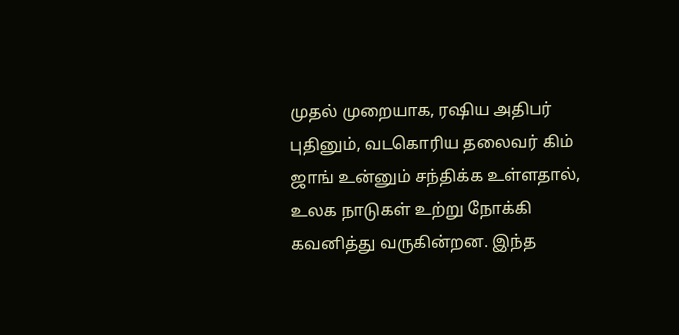முதல் முறையாக, ரஷிய அதிபர் புதினும், வடகொரிய தலைவர் கிம் ஜாங் உன்னும் சந்திக்க உள்ளதால், உலக நாடுகள் உற்று நோக்கி கவனித்து வருகின்றன. இந்த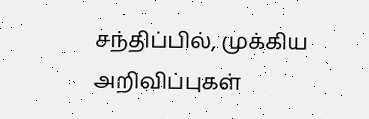சந்திப்பில், முக்கிய அறிவிப்புகள்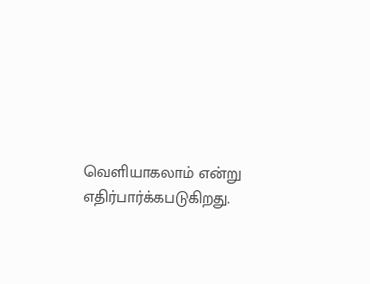வெளியாகலாம் என்று எதிர்பார்க்கபடுகிறது.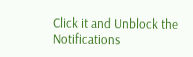Click it and Unblock the Notifications